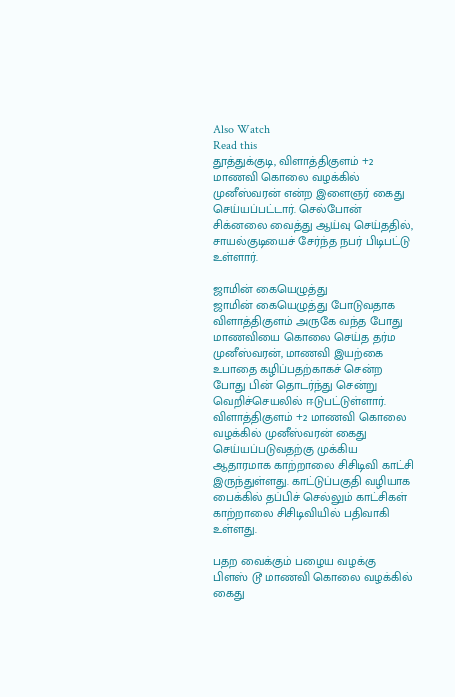Also Watch
Read this
தூத்துக்குடி, விளாத்திகுளம் +2 மாணவி கொலை வழக்கில் முனீஸ்வரன் என்ற இளைஞர் கைது செய்யப்பட்டார். செல்போன் சிக்னலை வைத்து ஆய்வு செய்ததில், சாயல்குடியைச் சேர்ந்த நபர் பிடிபட்டு உள்ளார்.

ஜாமின் கையெழுத்து
ஜாமின் கையெழுத்து போடுவதாக விளாத்திகுளம் அருகே வந்த போது மாணவியை கொலை செய்த தர்ம முனீஸ்வரன், மாணவி இயற்கை உபாதை கழிப்பதற்காகச் சென்ற போது பின் தொடர்ந்து சென்று வெறிச்செயலில் ஈடுபட்டுள்ளார். விளாத்திகுளம் +2 மாணவி கொலை வழக்கில் முனீஸ்வரன் கைது செய்யப்படுவதற்கு முக்கிய ஆதாரமாக காற்றாலை சிசிடிவி காட்சி இருந்துள்ளது. காட்டுப்பகுதி வழியாக பைக்கில் தப்பிச் செல்லும் காட்சிகள் காற்றாலை சிசிடிவியில் பதிவாகி உள்ளது.

பதற வைக்கும் பழைய வழக்கு
பிளஸ் டூ மாணவி கொலை வழக்கில் கைது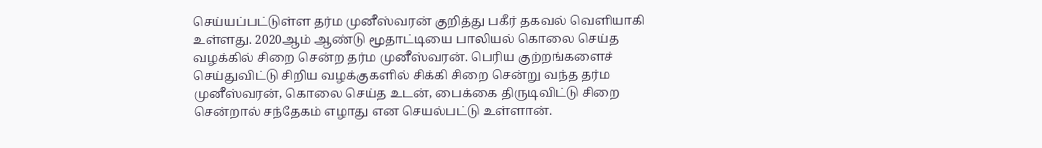செய்யப்பட்டுள்ள தர்ம முனீஸ்வரன் குறித்து பகீர் தகவல் வெளியாகி உள்ளது. 2020ஆம் ஆண்டு மூதாட்டியை பாலியல் கொலை செய்த வழக்கில் சிறை சென்ற தர்ம முனீஸ்வரன். பெரிய குற்றங்களைச் செய்துவிட்டு சிறிய வழக்குகளில் சிக்கி சிறை சென்று வந்த தர்ம முனீஸ்வரன், கொலை செய்த உடன், பைக்கை திருடிவிட்டு சிறை சென்றால் சந்தேகம் எழாது என செயல்பட்டு உள்ளான்.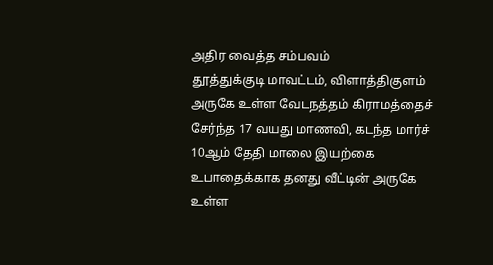அதிர வைத்த சம்பவம்
தூத்துக்குடி மாவட்டம், விளாத்திகுளம் அருகே உள்ள வேடநத்தம் கிராமத்தைச் சேர்ந்த 17 வயது மாணவி, கடந்த மார்ச் 10ஆம் தேதி மாலை இயற்கை உபாதைக்காக தனது வீட்டின் அருகே உள்ள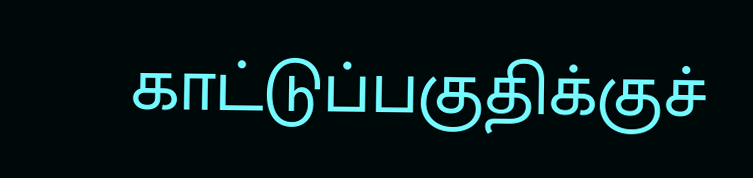காட்டுப்பகுதிக்குச்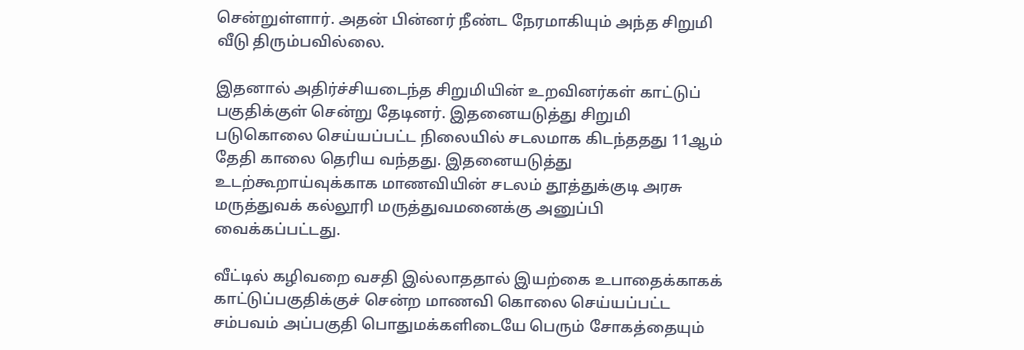சென்றுள்ளார். அதன் பின்னர் நீண்ட நேரமாகியும் அந்த சிறுமி வீடு திரும்பவில்லை.

இதனால் அதிர்ச்சியடைந்த சிறுமியின் உறவினர்கள் காட்டுப் பகுதிக்குள் சென்று தேடினர். இதனையடுத்து சிறுமி படுகொலை செய்யப்பட்ட நிலையில் சடலமாக கிடந்ததது 11ஆம் தேதி காலை தெரிய வந்தது. இதனையடுத்து உடற்கூறாய்வுக்காக மாணவியின் சடலம் தூத்துக்குடி அரசு மருத்துவக் கல்லூரி மருத்துவமனைக்கு அனுப்பி வைக்கப்பட்டது.

வீட்டில் கழிவறை வசதி இல்லாததால் இயற்கை உபாதைக்காகக் காட்டுப்பகுதிக்குச் சென்ற மாணவி கொலை செய்யப்பட்ட சம்பவம் அப்பகுதி பொதுமக்களிடையே பெரும் சோகத்தையும்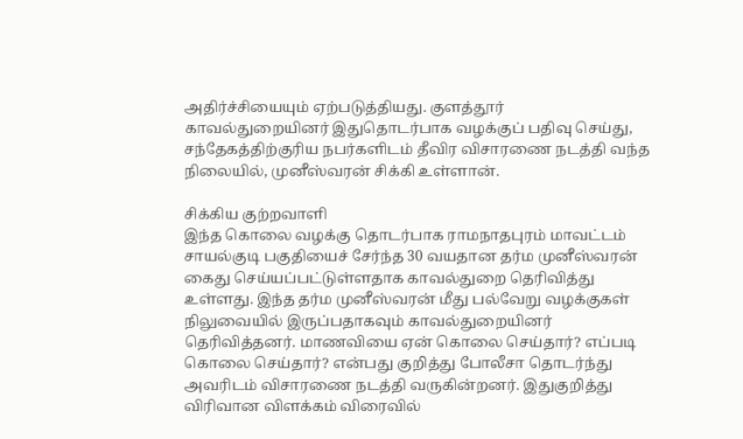அதிர்ச்சியையும் ஏற்படுத்தியது. குளத்தூர் காவல்துறையினர் இதுதொடர்பாக வழக்குப் பதிவு செய்து, சந்தேகத்திற்குரிய நபர்களிடம் தீவிர விசாரணை நடத்தி வந்த நிலையில், முனீஸ்வரன் சிக்கி உள்ளான்.

சிக்கிய குற்றவாளி
இந்த கொலை வழக்கு தொடர்பாக ராமநாதபுரம் மாவட்டம் சாயல்குடி பகுதியைச் சேர்ந்த 30 வயதான தர்ம முனீஸ்வரன் கைது செய்யப்பட்டுள்ளதாக காவல்துறை தெரிவித்து உள்ளது. இந்த தர்ம முனீஸ்வரன் மீது பல்வேறு வழக்குகள் நிலுவையில் இருப்பதாகவும் காவல்துறையினர் தெரிவித்தனர். மாணவியை ஏன் கொலை செய்தார்? எப்படி கொலை செய்தார்? என்பது குறித்து போலீசா தொடர்ந்து அவரிடம் விசாரணை நடத்தி வருகின்றனர். இதுகுறித்து விரிவான விளக்கம் விரைவில்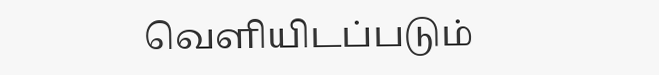வெளியிடப்படும்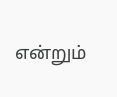என்றும்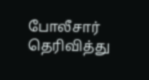போலீசார் தெரிவித்து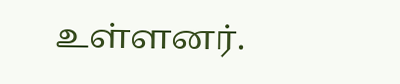உள்ளனர்.